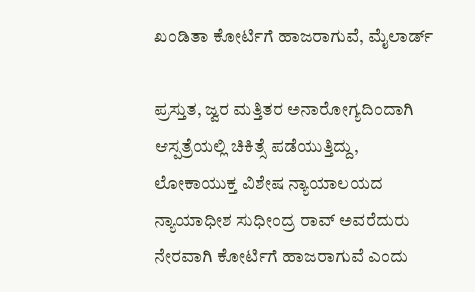ಖಂಡಿತಾ ಕೋರ್ಟಿಗೆ ಹಾಜರಾಗುವೆ, ಮೈಲಾರ್ಡ್

ಪ್ರಸ್ತುತ, ಜ್ವರ ಮತ್ತಿತರ ಅನಾರೋಗ್ಯದಿಂದಾಗಿ ಆಸ್ಪತ್ರೆಯಲ್ಲಿ ಚಿಕಿತ್ಸೆ ಪಡೆಯುತ್ತಿದ್ದು, ಲೋಕಾಯುಕ್ತ ವಿಶೇಷ ನ್ಯಾಯಾಲಯದ ನ್ಯಾಯಾಧೀಶ ಸುಧೀಂದ್ರ ರಾವ್ ಅವರೆದುರು ನೇರವಾಗಿ ಕೋರ್ಟಿಗೆ ಹಾಜರಾಗುವೆ ಎಂದು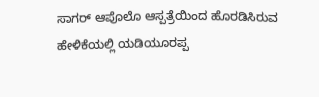ಸಾಗರ್ ಆಪೊಲೊ ಆಸ್ಪತ್ರೆಯಿಂದ ಹೊರಡಿಸಿರುವ ಹೇಳಿಕೆಯಲ್ಲಿ ಯಡಿಯೂರಪ್ಪ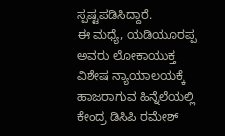ಸ್ಪಷ್ಟಪಡಿಸಿದ್ದಾರೆ.
ಈ ಮಧ್ಯೆ, ಯಡಿಯೂರಪ್ಪ ಅವರು ಲೋಕಾಯುಕ್ತ ವಿಶೇಷ ನ್ಯಾಯಾಲಯಕ್ಕೆ ಹಾಜರಾಗುವ ಹಿನ್ನೆಲೆಯಲ್ಲಿ ಕೇಂದ್ರ ಡಿಸಿಪಿ ರಮೇಶ್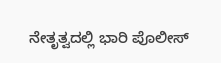ನೇತೃತ್ವದಲ್ಲಿ ಭಾರಿ ಪೊಲೀಸ್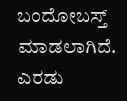ಬಂದೋಬಸ್ತ್ ಮಾಡಲಾಗಿದೆ. ಎರಡು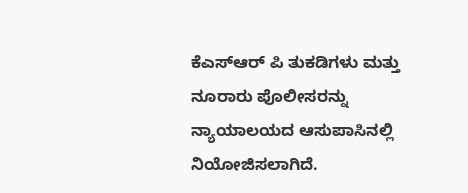ಕೆಎಸ್ಆರ್ ಪಿ ತುಕಡಿಗಳು ಮತ್ತು ನೂರಾರು ಪೊಲೀಸರನ್ನು ನ್ಯಾಯಾಲಯದ ಆಸುಪಾಸಿನಲ್ಲಿ ನಿಯೋಜಿಸಲಾಗಿದೆ.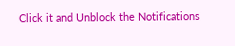Click it and Unblock the Notifications